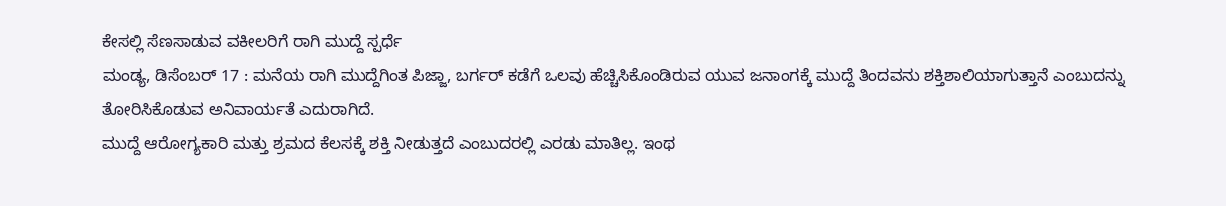ಕೇಸಲ್ಲಿ ಸೆಣಸಾಡುವ ವಕೀಲರಿಗೆ ರಾಗಿ ಮುದ್ದೆ ಸ್ಪರ್ಧೆ
ಮಂಡ್ಯ, ಡಿಸೆಂಬರ್ 17 : ಮನೆಯ ರಾಗಿ ಮುದ್ದೆಗಿಂತ ಪಿಜ್ಜಾ, ಬರ್ಗರ್ ಕಡೆಗೆ ಒಲವು ಹೆಚ್ಚಿಸಿಕೊಂಡಿರುವ ಯುವ ಜನಾಂಗಕ್ಕೆ ಮುದ್ದೆ ತಿಂದವನು ಶಕ್ತಿಶಾಲಿಯಾಗುತ್ತಾನೆ ಎಂಬುದನ್ನು ತೋರಿಸಿಕೊಡುವ ಅನಿವಾರ್ಯತೆ ಎದುರಾಗಿದೆ.
ಮುದ್ದೆ ಆರೋಗ್ಯಕಾರಿ ಮತ್ತು ಶ್ರಮದ ಕೆಲಸಕ್ಕೆ ಶಕ್ತಿ ನೀಡುತ್ತದೆ ಎಂಬುದರಲ್ಲಿ ಎರಡು ಮಾತಿಲ್ಲ. ಇಂಥ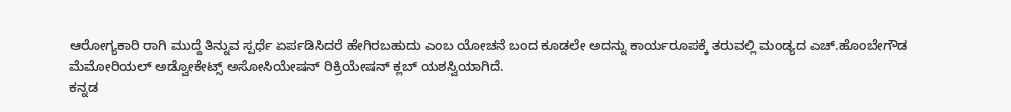ಆರೋಗ್ಯಕಾರಿ ರಾಗಿ ಮುದ್ದೆ ತಿನ್ನುವ ಸ್ಪರ್ಧೆ ಏರ್ಪಡಿಸಿದರೆ ಹೇಗಿರಬಹುದು ಎಂಬ ಯೋಚನೆ ಬಂದ ಕೂಡಲೇ ಅದನ್ನು ಕಾರ್ಯರೂಪಕ್ಕೆ ತರುವಲ್ಲಿ ಮಂಡ್ಯದ ಎಚ್.ಹೊಂಬೇಗೌಡ ಮೆಮೋರಿಯಲ್ ಅಡ್ವೋಕೇಟ್ಸ್ ಅಸೋಸಿಯೇಷನ್ ರಿಕ್ರಿಯೇಷನ್ ಕ್ಲಬ್ ಯಶಸ್ವಿಯಾಗಿದೆ.
ಕನ್ನಡ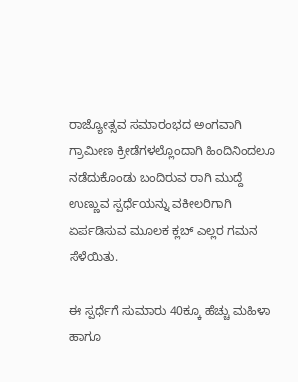ರಾಜ್ಯೋತ್ಸವ ಸಮಾರಂಭದ ಅಂಗವಾಗಿ ಗ್ರಾಮೀಣ ಕ್ರೀಡೆಗಳಲ್ಲೊಂದಾಗಿ ಹಿಂದಿನಿಂದಲೂ ನಡೆದುಕೊಂಡು ಬಂದಿರುವ ರಾಗಿ ಮುದ್ದೆ ಉಣ್ಣುವ ಸ್ಪರ್ಧೆಯನ್ನು ವಕೀಲರಿಗಾಗಿ ಏರ್ಪಡಿಸುವ ಮೂಲಕ ಕ್ಲಬ್ ಎಲ್ಲರ ಗಮನ ಸೆಳೆಯಿತು.

ಈ ಸ್ಪರ್ಧೆಗೆ ಸುಮಾರು 40ಕ್ಕೂ ಹೆಚ್ಚು ಮಹಿಳಾ ಹಾಗೂ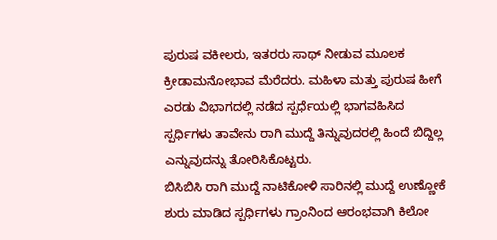ಪುರುಷ ವಕೀಲರು, ಇತರರು ಸಾಥ್ ನೀಡುವ ಮೂಲಕ ಕ್ರೀಡಾಮನೋಭಾವ ಮೆರೆದರು. ಮಹಿಳಾ ಮತ್ತು ಪುರುಷ ಹೀಗೆ ಎರಡು ವಿಭಾಗದಲ್ಲಿ ನಡೆದ ಸ್ಪರ್ಧೆಯಲ್ಲಿ ಭಾಗವಹಿಸಿದ ಸ್ಪರ್ಧಿಗಳು ತಾವೇನು ರಾಗಿ ಮುದ್ದೆ ತಿನ್ನುವುದರಲ್ಲಿ ಹಿಂದೆ ಬಿದ್ದಿಲ್ಲ ಎನ್ನುವುದನ್ನು ತೋರಿಸಿಕೊಟ್ಟರು.
ಬಿಸಿಬಿಸಿ ರಾಗಿ ಮುದ್ದೆ ನಾಟಿಕೋಳಿ ಸಾರಿನಲ್ಲಿ ಮುದ್ದೆ ಉಣ್ಣೋಕೆ ಶುರು ಮಾಡಿದ ಸ್ಪರ್ಧಿಗಳು ಗ್ರಾಂನಿಂದ ಆರಂಭವಾಗಿ ಕಿಲೋ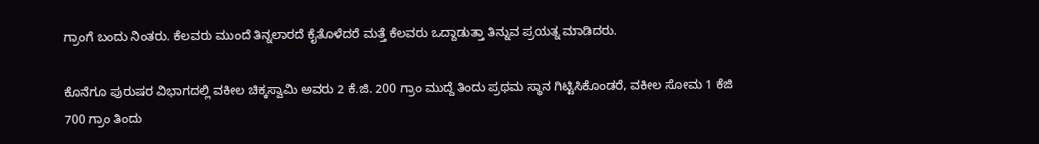ಗ್ರಾಂಗೆ ಬಂದು ನಿಂತರು. ಕೆಲವರು ಮುಂದೆ ತಿನ್ನಲಾರದೆ ಕೈತೊಳೆದರೆ ಮತ್ತೆ ಕೆಲವರು ಒದ್ದಾಡುತ್ತಾ ತಿನ್ನುವ ಪ್ರಯತ್ನ ಮಾಡಿದರು.

ಕೊನೆಗೂ ಪುರುಷರ ವಿಭಾಗದಲ್ಲಿ ವಕೀಲ ಚಿಕ್ಕಸ್ವಾಮಿ ಅವರು 2 ಕೆ.ಜಿ. 200 ಗ್ರಾಂ ಮುದ್ದೆ ತಿಂದು ಪ್ರಥಮ ಸ್ಥಾನ ಗಿಟ್ಟಿಸಿಕೊಂಡರೆ, ವಕೀಲ ಸೋಮ 1 ಕೆಜಿ 700 ಗ್ರಾಂ ತಿಂದು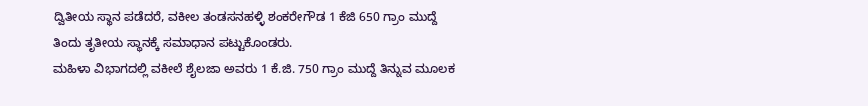ದ್ವಿತೀಯ ಸ್ಥಾನ ಪಡೆದರೆ, ವಕೀಲ ತಂಡಸನಹಳ್ಳಿ ಶಂಕರೇಗೌಡ 1 ಕೆಜಿ 650 ಗ್ರಾಂ ಮುದ್ದೆ ತಿಂದು ತೃತೀಯ ಸ್ಥಾನಕ್ಕೆ ಸಮಾಧಾನ ಪಟ್ಟುಕೊಂಡರು.
ಮಹಿಳಾ ವಿಭಾಗದಲ್ಲಿ ವಕೀಲೆ ಶೈಲಜಾ ಅವರು 1 ಕೆ.ಜಿ. 750 ಗ್ರಾಂ ಮುದ್ದೆ ತಿನ್ನುವ ಮೂಲಕ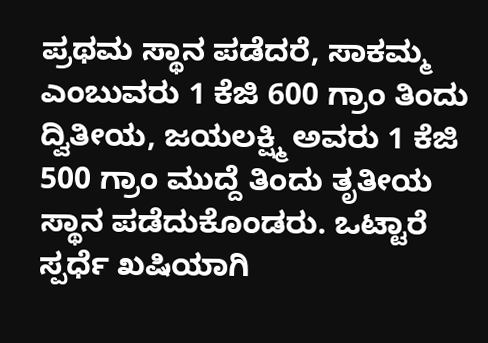ಪ್ರಥಮ ಸ್ಥಾನ ಪಡೆದರೆ, ಸಾಕಮ್ಮ ಎಂಬುವರು 1 ಕೆಜಿ 600 ಗ್ರಾಂ ತಿಂದು ದ್ವಿತೀಯ, ಜಯಲಕ್ಷ್ಮಿ ಅವರು 1 ಕೆಜಿ 500 ಗ್ರಾಂ ಮುದ್ದೆ ತಿಂದು ತೃತೀಯ ಸ್ಥಾನ ಪಡೆದುಕೊಂಡರು. ಒಟ್ಟಾರೆ ಸ್ಪರ್ಧೆ ಖಷಿಯಾಗಿ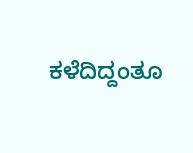ಕಳೆದಿದ್ದಂತೂ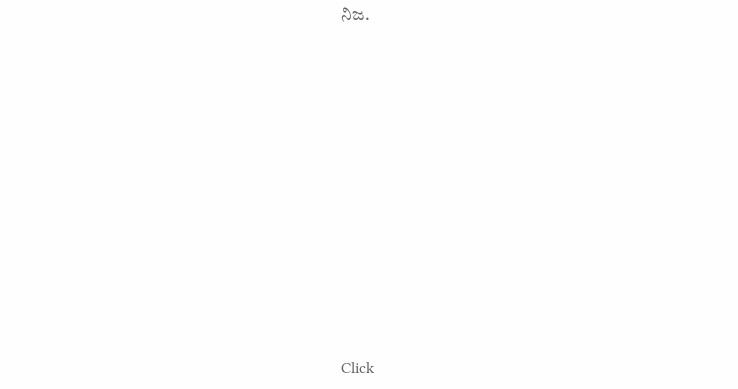ನಿಜ.












Click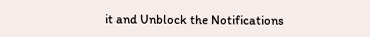it and Unblock the Notifications